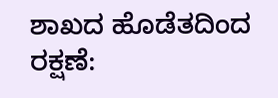ಶಾಖದ ಹೊಡೆತದಿಂದ ರಕ್ಷಣೆ: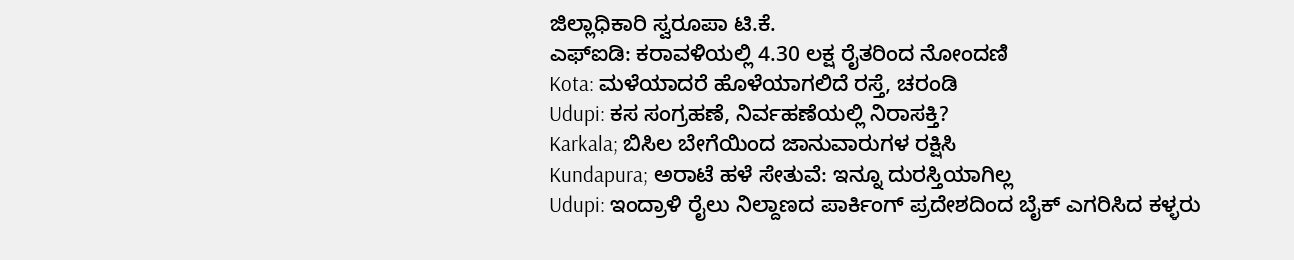ಜಿಲ್ಲಾಧಿಕಾರಿ ಸ್ವರೂಪಾ ಟಿ.ಕೆ.
ಎಫ್ಐಡಿ: ಕರಾವಳಿಯಲ್ಲಿ 4.30 ಲಕ್ಷ ರೈತರಿಂದ ನೋಂದಣಿ
Kota: ಮಳೆಯಾದರೆ ಹೊಳೆಯಾಗಲಿದೆ ರಸ್ತೆ, ಚರಂಡಿ
Udupi: ಕಸ ಸಂಗ್ರಹಣೆ, ನಿರ್ವಹಣೆಯಲ್ಲಿ ನಿರಾಸಕ್ತಿ?
Karkala; ಬಿಸಿಲ ಬೇಗೆಯಿಂದ ಜಾನುವಾರುಗಳ ರಕ್ಷಿಸಿ
Kundapura; ಅರಾಟೆ ಹಳೆ ಸೇತುವೆ: ಇನ್ನೂ ದುರಸ್ತಿಯಾಗಿಲ್ಲ
Udupi: ಇಂದ್ರಾಳಿ ರೈಲು ನಿಲ್ದಾಣದ ಪಾರ್ಕಿಂಗ್ ಪ್ರದೇಶದಿಂದ ಬೈಕ್ ಎಗರಿಸಿದ ಕಳ್ಳರು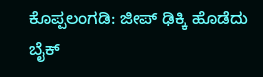ಕೊಪ್ಪಲಂಗಡಿ: ಜೀಪ್ ಢಿಕ್ಕಿ ಹೊಡೆದು ಬೈಕ್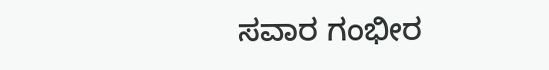ಸವಾರ ಗಂಭೀರ